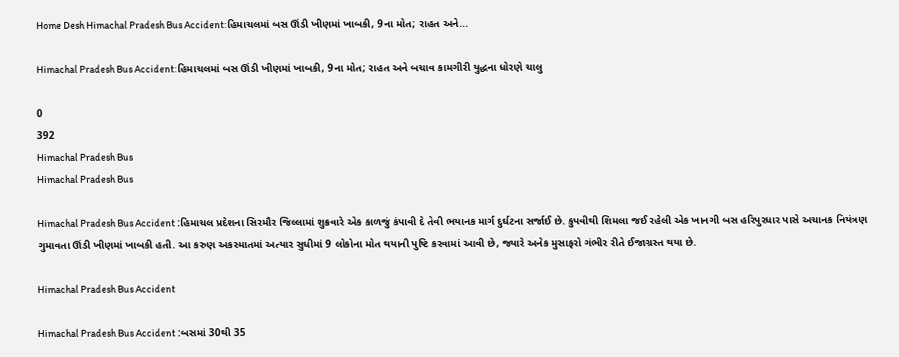Home Desh Himachal Pradesh Bus Accident:હિમાચલમાં બસ ઊંડી ખીણમાં ખાબકી, 9ના મોત; રાહત અને...

Himachal Pradesh Bus Accident:હિમાચલમાં બસ ઊંડી ખીણમાં ખાબકી, 9ના મોત; રાહત અને બચાવ કામગીરી યુદ્ધના ધોરણે ચાલુ

0
392
Himachal Pradesh Bus
Himachal Pradesh Bus

Himachal Pradesh Bus Accident :હિમાચલ પ્રદેશના સિરમૌર જિલ્લામાં શુક્રવારે એક કાળજું કંપાવી દે તેવી ભયાનક માર્ગ દુર્ઘટના સર્જાઈ છે. કુપવીથી શિમલા જઈ રહેલી એક ખાનગી બસ હરિપુરધાર પાસે અચાનક નિયંત્રણ ગુમાવતા ઊંડી ખીણમાં ખાબકી હતી. આ કરુણ અકસ્માતમાં અત્યાર સુધીમાં 9 લોકોના મોત થયાની પુષ્ટિ કરવામાં આવી છે, જ્યારે અનેક મુસાફરો ગંભીર રીતે ઈજાગ્રસ્ત થયા છે.

Himachal Pradesh Bus Accident

Himachal Pradesh Bus Accident :બસમાં 30થી 35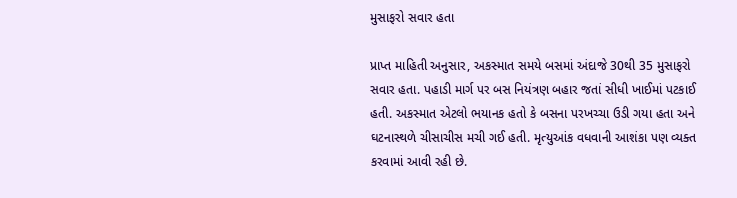મુસાફરો સવાર હતા

પ્રાપ્ત માહિતી અનુસાર, અકસ્માત સમયે બસમાં અંદાજે 30થી 35 મુસાફરો સવાર હતા. પહાડી માર્ગ પર બસ નિયંત્રણ બહાર જતાં સીધી ખાઈમાં પટકાઈ હતી. અકસ્માત એટલો ભયાનક હતો કે બસના પરખચ્ચા ઉડી ગયા હતા અને ઘટનાસ્થળે ચીસાચીસ મચી ગઈ હતી. મૃત્યુઆંક વધવાની આશંકા પણ વ્યક્ત કરવામાં આવી રહી છે.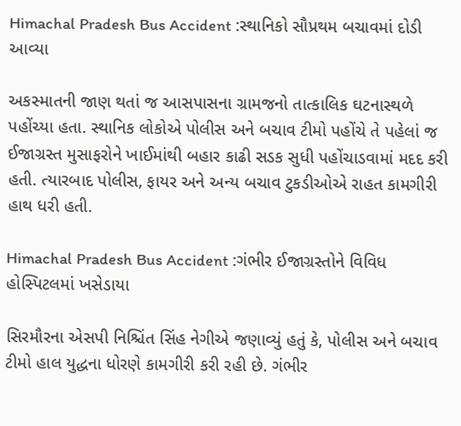Himachal Pradesh Bus Accident :સ્થાનિકો સૌપ્રથમ બચાવમાં દોડી આવ્યા

અકસ્માતની જાણ થતાં જ આસપાસના ગ્રામજનો તાત્કાલિક ઘટનાસ્થળે પહોંચ્યા હતા. સ્થાનિક લોકોએ પોલીસ અને બચાવ ટીમો પહોંચે તે પહેલાં જ ઈજાગ્રસ્ત મુસાફરોને ખાઈમાંથી બહાર કાઢી સડક સુધી પહોંચાડવામાં મદદ કરી હતી. ત્યારબાદ પોલીસ, ફાયર અને અન્ય બચાવ ટુકડીઓએ રાહત કામગીરી હાથ ધરી હતી.

Himachal Pradesh Bus Accident :ગંભીર ઈજાગ્રસ્તોને વિવિધ હોસ્પિટલમાં ખસેડાયા

સિરમૌરના એસપી નિશ્ચિંત સિંહ નેગીએ જણાવ્યું હતું કે, પોલીસ અને બચાવ ટીમો હાલ યુદ્ધના ધોરણે કામગીરી કરી રહી છે. ગંભીર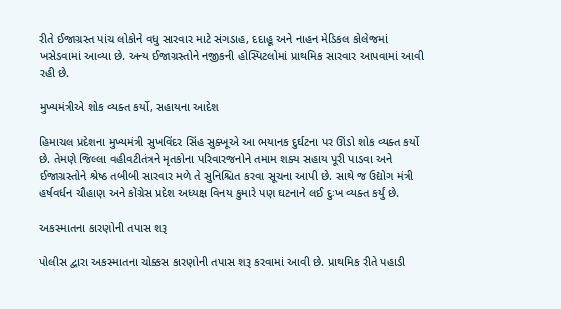રીતે ઈજાગ્રસ્ત પાંચ લોકોને વધુ સારવાર માટે સંગડાહ, દદાહૂ અને નાહન મેડિકલ કોલેજમાં ખસેડવામાં આવ્યા છે. અન્ય ઈજાગ્રસ્તોને નજીકની હોસ્પિટલોમાં પ્રાથમિક સારવાર આપવામાં આવી રહી છે.

મુખ્યમંત્રીએ શોક વ્યક્ત કર્યો, સહાયના આદેશ

હિમાચલ પ્રદેશના મુખ્યમંત્રી સુખવિંદર સિંહ સુક્ખૂએ આ ભયાનક દુર્ઘટના પર ઊંડો શોક વ્યક્ત કર્યો છે. તેમણે જિલ્લા વહીવટીતંત્રને મૃતકોના પરિવારજનોને તમામ શક્ય સહાય પૂરી પાડવા અને ઈજાગ્રસ્તોને શ્રેષ્ઠ તબીબી સારવાર મળે તે સુનિશ્ચિત કરવા સૂચના આપી છે. સાથે જ ઉદ્યોગ મંત્રી હર્ષવર્ધન ચૌહાણ અને કોંગ્રેસ પ્રદેશ અધ્યક્ષ વિનય કુમારે પણ ઘટનાને લઈ દુઃખ વ્યક્ત કર્યું છે.

અકસ્માતના કારણોની તપાસ શરૂ

પોલીસ દ્વારા અકસ્માતના ચોક્કસ કારણોની તપાસ શરૂ કરવામાં આવી છે. પ્રાથમિક રીતે પહાડી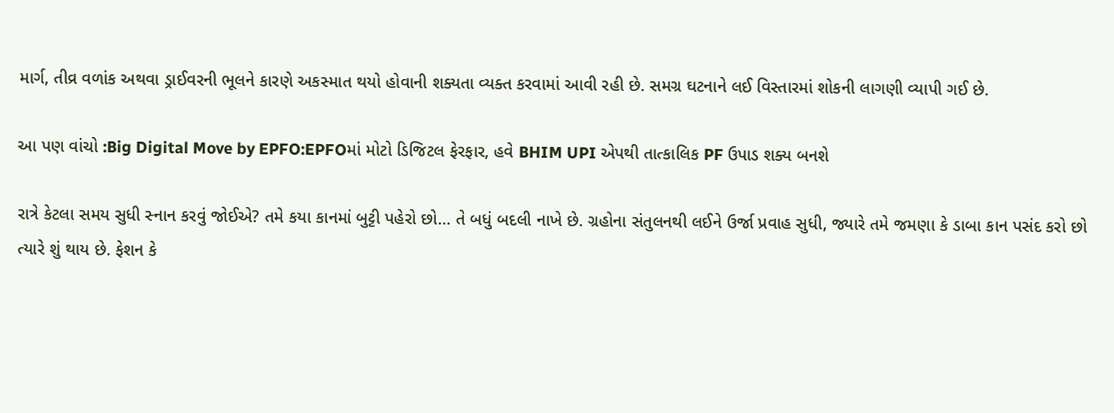માર્ગ, તીવ્ર વળાંક અથવા ડ્રાઈવરની ભૂલને કારણે અકસ્માત થયો હોવાની શક્યતા વ્યક્ત કરવામાં આવી રહી છે. સમગ્ર ઘટનાને લઈ વિસ્તારમાં શોકની લાગણી વ્યાપી ગઈ છે.

આ પણ વાંચો :Big Digital Move by EPFO:EPFOમાં મોટો ડિજિટલ ફેરફાર, હવે BHIM UPI એપથી તાત્કાલિક PF ઉપાડ શક્ય બનશે

રાત્રે કેટલા સમય સુધી સ્નાન કરવું જોઈએ? તમે કયા કાનમાં બુટ્ટી પહેરો છો… તે બધું બદલી નાખે છે. ગ્રહોના સંતુલનથી લઈને ઉર્જા પ્રવાહ સુધી, જ્યારે તમે જમણા કે ડાબા કાન પસંદ કરો છો ત્યારે શું થાય છે. ફેશન કે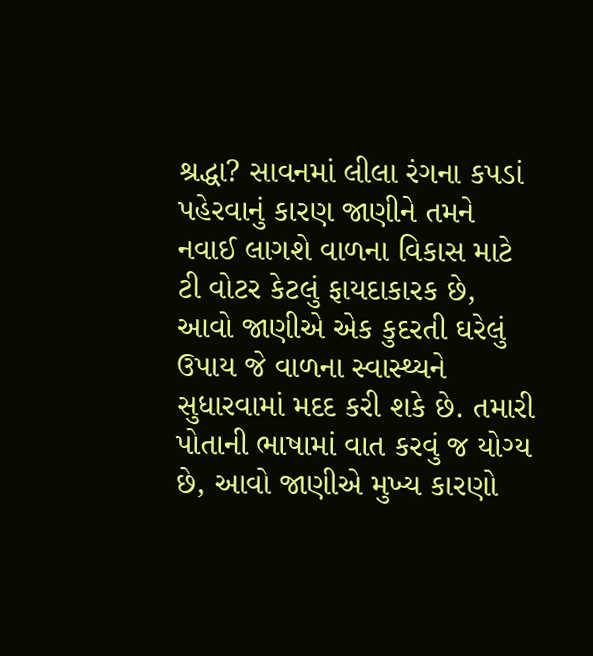શ્રદ્ધા? સાવનમાં લીલા રંગના કપડાં પહેરવાનું કારણ જાણીને તમને નવાઈ લાગશે વાળના વિકાસ માટે ટી વોટર કેટલું ફાયદાકારક છે, આવો જાણીએ એક કુદરતી ઘરેલું ઉપાય જે વાળના સ્વાસ્થ્યને સુધારવામાં મદદ કરી શકે છે. તમારી પોતાની ભાષામાં વાત કરવું જ યોગ્ય છે, આવો જાણીએ મુખ્ય કારણો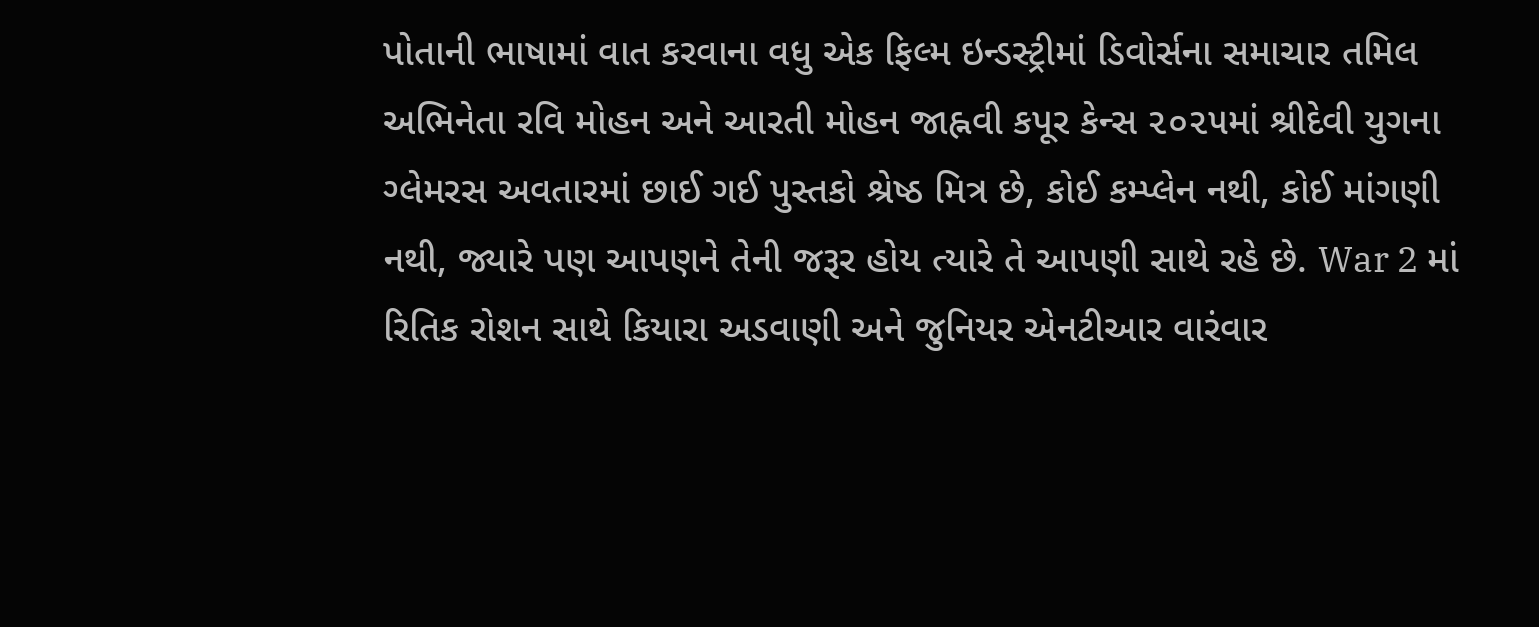પોતાની ભાષામાં વાત કરવાના વધુ એક ફિલ્મ ઇન્ડસ્ટ્રીમાં ડિવોર્સના સમાચાર તમિલ અભિનેતા રવિ મોહન અને આરતી મોહન જાહ્નવી કપૂર કેન્સ ૨૦૨૫માં શ્રીદેવી યુગના ગ્લેમરસ અવતારમાં છાઈ ગઈ પુસ્તકો શ્રેષ્ઠ મિત્ર છે, કોઈ કમ્પ્લેન નથી, કોઈ માંગણી નથી, જ્યારે પણ આપણને તેની જરૂર હોય ત્યારે તે આપણી સાથે રહે છે. War 2 માં રિતિક રોશન સાથે કિયારા અડવાણી અને જુનિયર એનટીઆર વારંવાર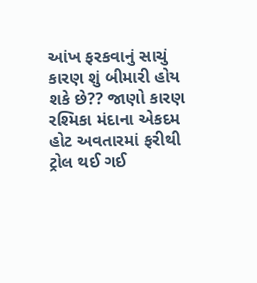આંખ ફરકવાનું સાચું કારણ શું બીમારી હોય શકે છે?? જાણો કારણ રશ્મિકા મંદાના એકદમ હોટ અવતારમાં ફરીથી ટ્રોલ થઈ ગઈ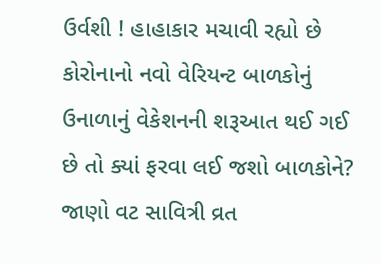ઉર્વશી ! હાહાકાર મચાવી રહ્યો છે કોરોનાનો નવો વેરિયન્ટ બાળકોનું ઉનાળાનું વેકેશનની શરૂઆત થઈ ગઈ છે તો ક્યાં ફરવા લઈ જશો બાળકોને? જાણો વટ સાવિત્રી વ્રત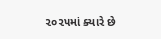૨૦૨૫માં ક્યારે છે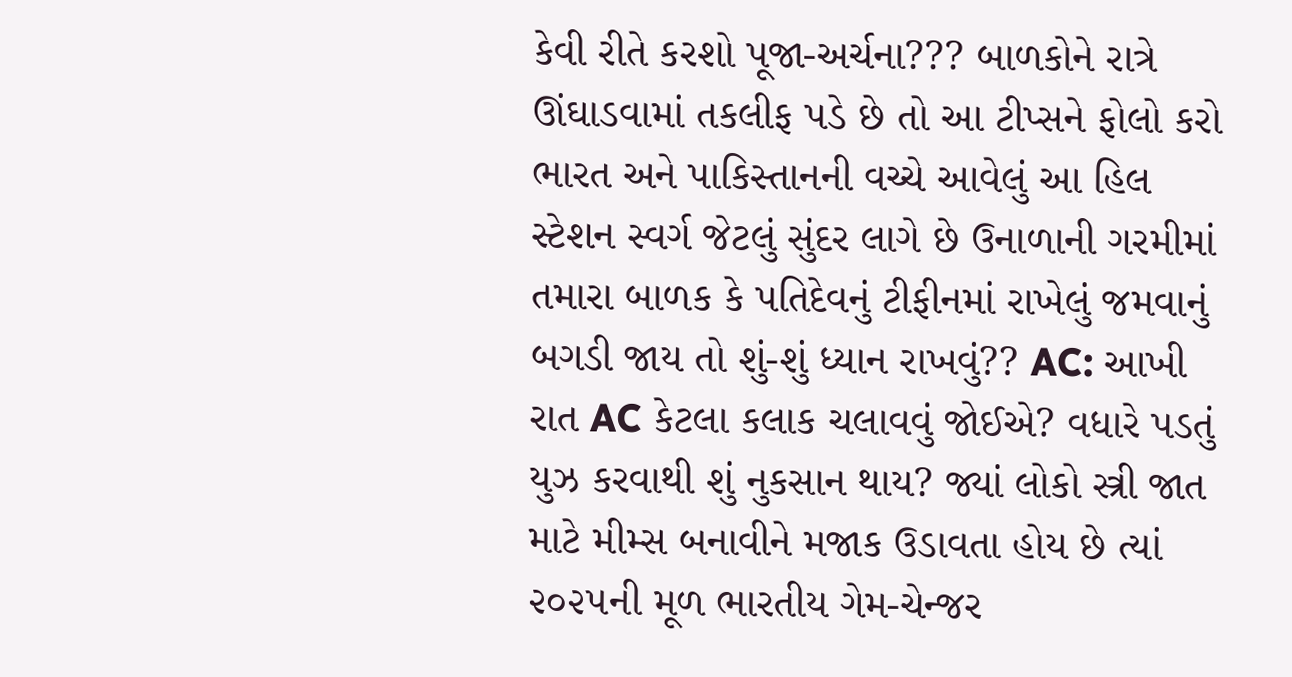કેવી રીતે કરશો પૂજા-અર્ચના??? બાળકોને રાત્રે ઊંઘાડવામાં તકલીફ પડે છે તો આ ટીપ્સને ફોલો કરો ભારત અને પાકિસ્તાનની વચ્ચે આવેલું આ હિલ સ્ટેશન સ્વર્ગ જેટલું સુંદર લાગે છે ઉનાળાની ગરમીમાં તમારા બાળક કે પતિદેવનું ટીફીનમાં રાખેલું જમવાનું બગડી જાય તો શું-શું ધ્યાન રાખવું?? AC: આખી રાત AC કેટલા કલાક ચલાવવું જોઈએ? વધારે પડતું યુઝ કરવાથી શું નુકસાન થાય? જ્યાં લોકો સ્ત્રી જાત માટે મીમ્સ બનાવીને મજાક ઉડાવતા હોય છે ત્યાં ૨૦૨૫ની મૂળ ભારતીય ગેમ-ચેન્જર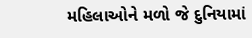મહિલાઓને મળો જે દુનિયામાં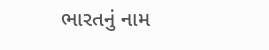ભારતનું નામ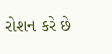રોશન કરે છે